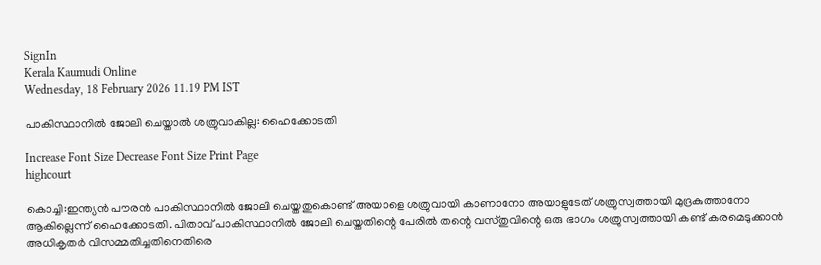SignIn
Kerala Kaumudi Online
Wednesday, 18 February 2026 11.19 PM IST

പാകിസ്ഥാനിൽ ജോലി ചെയ്താൽ ശത്രുവാകില്ല: ഹൈക്കോടതി

Increase Font Size Decrease Font Size Print Page
highcourt

കൊച്ചി:ഇന്ത്യൻ പൗരൻ പാകിസ്ഥാനിൽ ജോലി ചെയ്തതുകൊണ്ട് അയാളെ ശത്രുവായി കാണാനോ അയാളുടേത് ശത്രുസ്വത്തായി മുദ്രകുത്താനോ ആകില്ലെന്ന് ഹൈക്കോടതി. പിതാവ് പാകിസ്ഥാനിൽ ജോലി ചെയ്തതിന്റെ പേരിൽ തന്റെ വസ്തുവിന്റെ ഒരു ഭാഗം ശത്രുസ്വത്തായി കണ്ട് കരമെടുക്കാൻ അധികൃതർ വിസമ്മതിച്ചതിനെതിരെ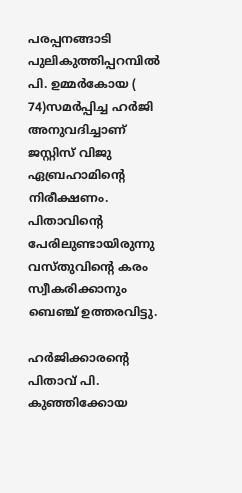പരപ്പനങ്ങാടി പുലികുത്തിപ്പറമ്പിൽ പി. ഉമ്മ‌ർകോയ ( 74)സമർപ്പിച്ച ഹർജി അനുവദിച്ചാണ് ജസ്റ്റിസ് വിജു ഏബ്രഹാമിന്റെ നിരീക്ഷണം. പിതാവിന്റെ പേരിലുണ്ടായിരുന്നു വസ്തുവിന്റെ കരം സ്വീകരിക്കാനും ബെഞ്ച് ഉത്തരവിട്ടു.

ഹ‌ർജിക്കാരന്റെ പിതാവ് പി. കുഞ്ഞിക്കോയ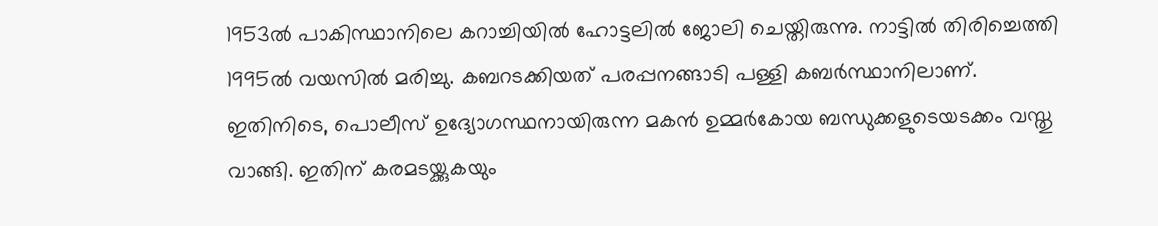1953ൽ പാകിസ്ഥാനിലെ കറാച്ചിയിൽ ഹോട്ടലിൽ ജോലി ചെയ്തിരുന്നു. നാട്ടിൽ തിരിച്ചെത്തി 1995ൽ വയസിൽ മരിച്ചു. കബറടക്കിയത് പരപ്പനങ്ങാടി പള്ളി കബർസ്ഥാനിലാണ്. ഇതിനിടെ, പൊലീസ് ഉദ്യോഗസ്ഥനായിരുന്ന മകൻ ഉമ്മർകോയ ബന്ധുക്കളുടെയടക്കം വസ്തു വാങ്ങി. ഇതിന് കരമടയ്ക്കുകയും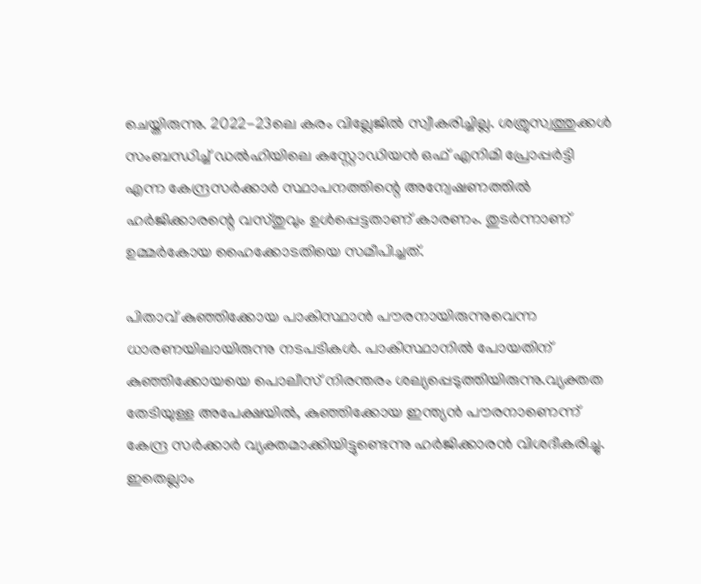ചെയ്തിരുന്നു. 2022-23ലെ കരം വില്ലേജിൽ സ്വീകരിച്ചില്ല. ശത്രുസ്വത്തുക്കൾ സംബന്ധിച്ച് ഡൽഹിയിലെ കസ്റ്റോഡിയൻ ഒഫ് എനിമി പ്രോപ്പർട്ടി എന്ന കേന്ദ്രസർക്കാർ സ്ഥാപനത്തിന്റെ അന്വേഷണത്തിൽ ഹർജിക്കാരന്റെ വസ്തുവും ഉൾപ്പെട്ടതാണ് കാരണം. തുടർന്നാണ് ഉമ്മർകോയ ഹൈക്കോടതിയെ സമീപിച്ചത്.

പിതാവ് കുഞ്ഞിക്കോയ പാകിസ്ഥാൻ പൗരനായിരുന്നുവെന്ന ധാരണയിലായിരുന്നു നടപടികൾ. പാകിസ്ഥാനിൽ പോയതിന് കുഞ്ഞിക്കോയയെ പൊലീസ് നിരന്തരം ശല്യപ്പെടുത്തിയിരുന്നു.വ്യക്തത തേടിയുള്ള അപേക്ഷയിൽ, കുഞ്ഞിക്കോയ ഇന്ത്യൻ പൗരനാണെന്ന് കേന്ദ്ര സർക്കാർ വ്യക്തമാക്കിയിട്ടുണ്ടെന്നു ഹർജിക്കാരൻ വിശദീകരിച്ചു.
ഇതെല്ലാം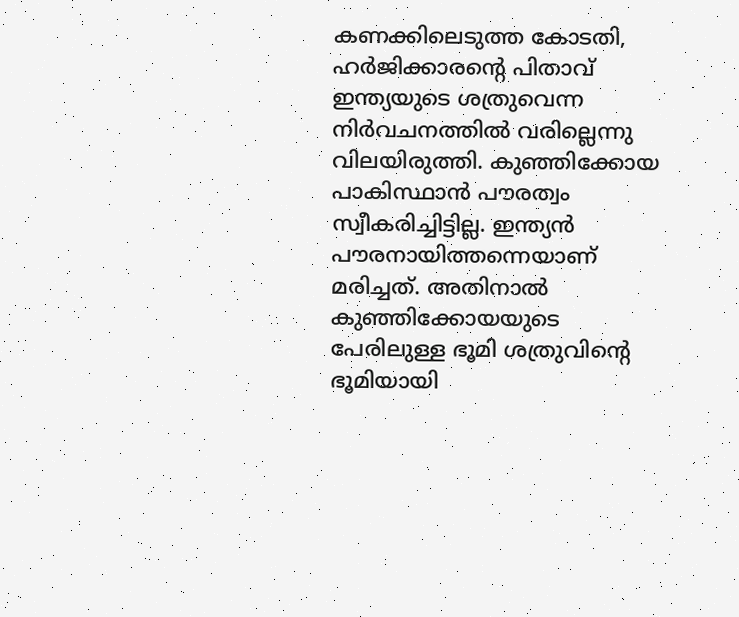കണക്കിലെടുത്ത കോടതി, ഹർജിക്കാരന്റെ പിതാവ് ഇന്ത്യയുടെ ശത്രുവെന്ന നിർവചനത്തിൽ വരില്ലെന്നു വിലയിരുത്തി. കുഞ്ഞിക്കോയ പാകിസ്ഥാൻ പൗരത്വം സ്വീകരിച്ചിട്ടില്ല. ഇന്ത്യൻ പൗരനായിത്തന്നെയാണ് മരിച്ചത്. അതിനാൽ കുഞ്ഞിക്കോയയുടെ പേരിലുള്ള ഭൂമി ശത്രുവിന്റെ ഭൂമിയായി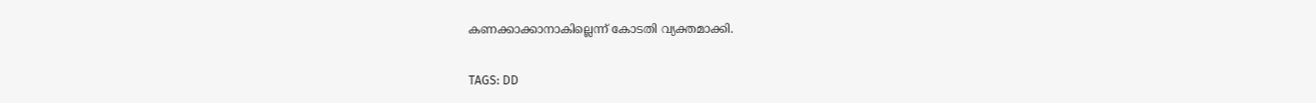കണക്കാക്കാനാകില്ലെന്ന് കോടതി വ്യക്തമാക്കി.

TAGS: DD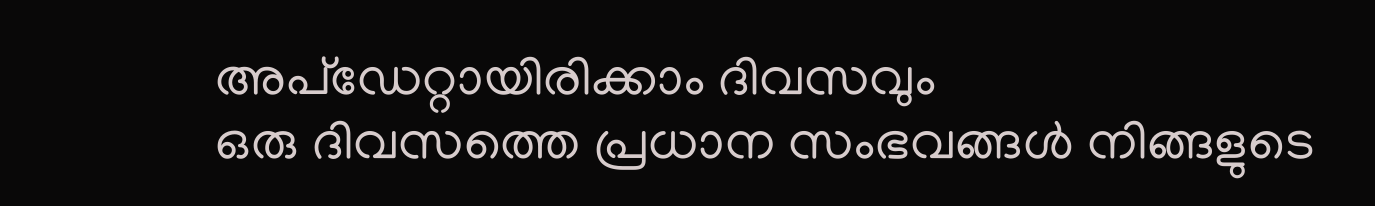അപ്ഡേറ്റായിരിക്കാം ദിവസവും
ഒരു ദിവസത്തെ പ്രധാന സംഭവങ്ങൾ നിങ്ങളുടെ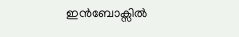ഇൻബോക്സിൽ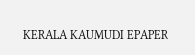KERALA KAUMUDI EPAPER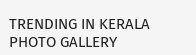TRENDING IN KERALA
PHOTO GALLERY